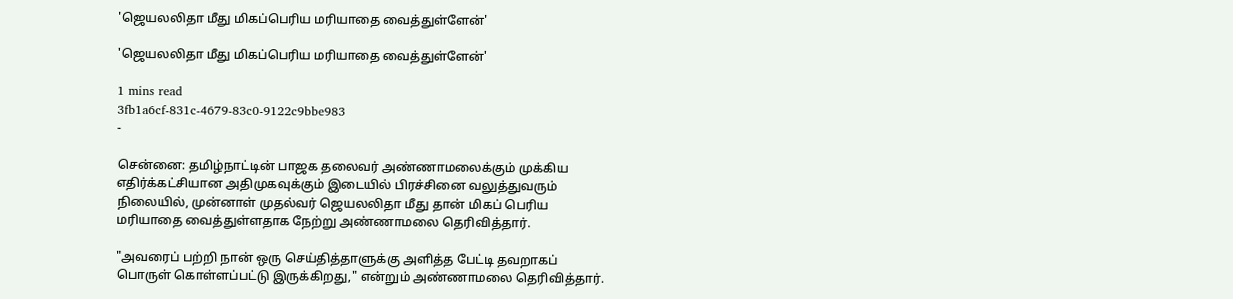'ஜெயலலிதா மீது மிகப்பெரிய மரியாதை வைத்துள்ளேன்'

'ஜெயலலிதா மீது மிகப்பெரிய மரியாதை வைத்துள்ளேன்'

1 mins read
3fb1a6cf-831c-4679-83c0-9122c9bbe983
-

சென்னை: தமிழ்நாட்டின் பாஜக தலைவர் அண்ணாமலைக்கும் முக்கிய எதிர்க்கட்சியான அதிமுகவுக்கும் இடையில் பிரச்சினை வலுத்துவரும் நிலையில், முன்னாள் முதல்வர் ஜெயலலிதா மீது தான் மிகப் பெரிய மரியாதை வைத்துள்ளதாக நேற்று அண்ணாமலை தெரிவித்தார்.

"அவரைப் பற்றி நான் ஒரு செய்தித்தாளுக்கு அளித்த பேட்டி தவறாகப் பொருள் கொள்ளப்பட்டு இருக்கிறது," என்றும் அண்ணாமலை தெரிவித்தார்.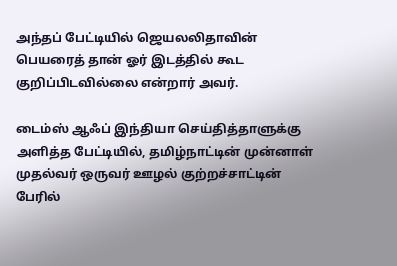அந்தப் பேட்டியில் ஜெயலலிதாவின் பெயரைத் தான் ஓர் இடத்தில் கூட குறிப்பிடவில்லை என்றார் அவர்.

டைம்ஸ் ஆஃப் இந்தியா செய்தித்தாளுக்கு அளித்த பேட்டியில், தமிழ்நாட்டின் முன்னாள் முதல்வர் ஒருவர் ஊழல் குற்றச்சாட்டின் பேரில்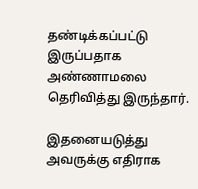தண்டிக்கப்பட்டு இருப்பதாக அண்ணாமலை தெரிவித்து இருந்தார்.

இதனையடுத்து அவருக்கு எதிராக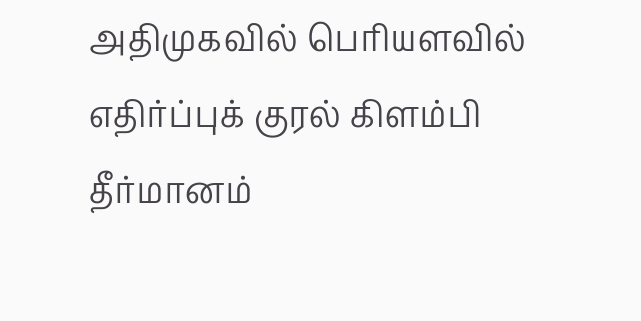அதிமுகவில் பெரியளவில் எதிர்ப்புக் குரல் கிளம்பி தீர்மானம்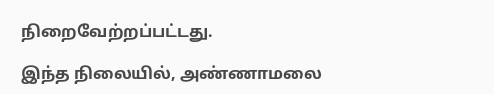நிறைவேற்றப்பட்டது.

இந்த நிலையில், அண்ணாமலை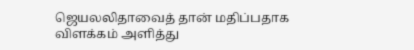ஜெயலலிதாவைத் தான் மதிப்பதாக விளக்கம் அளித்து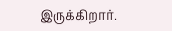இருக்கிறார்.